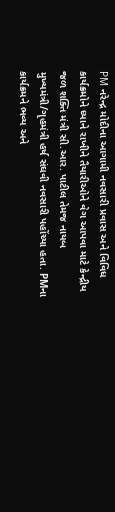PM નરેન્દ્ર મોદીના આગામી નવસારી પ્રવાસ અને વિવિધ કાર્યક્રમોને ધ્યાને રાખીને તૈયારીઓને વેગ આપવા માટે કેન્દ્રીય જળ શક્તિ મંત્રી સી.આર. પાટીલ તેમજ નાયબ મુખ્યમંત્રી/ગૃહમંત્રી હર્ષ સંઘવી નવસારી પહોંચ્યા હતા. PMના કાર્યક્રમને ભવ્ય અને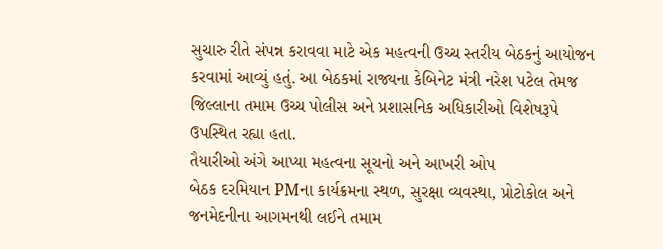સુચારુ રીતે સંપન્ન કરાવવા માટે એક મહત્વની ઉચ્ચ સ્તરીય બેઠકનું આયોજન કરવામાં આવ્યું હતું. આ બેઠકમાં રાજ્યના કેબિનેટ મંત્રી નરેશ પટેલ તેમજ જિલ્લાના તમામ ઉચ્ચ પોલીસ અને પ્રશાસનિક અધિકારીઓ વિશેષરૂપે ઉપસ્થિત રહ્યા હતા.
તૈયારીઓ અંગે આપ્યા મહત્વના સૂચનો અને આખરી ઓપ
બેઠક દરમિયાન PMના કાર્યક્રમના સ્થળ, સુરક્ષા વ્યવસ્થા, પ્રોટોકોલ અને જનમેદનીના આગમનથી લઈને તમામ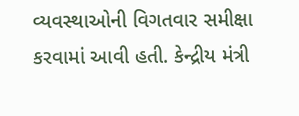વ્યવસ્થાઓની વિગતવાર સમીક્ષા કરવામાં આવી હતી. કેન્દ્રીય મંત્રી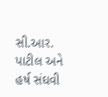સી.આર. પાટીલ અને હર્ષ સંઘવી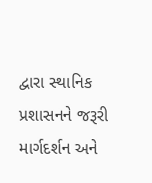દ્વારા સ્થાનિક પ્રશાસનને જરૂરી માર્ગદર્શન અને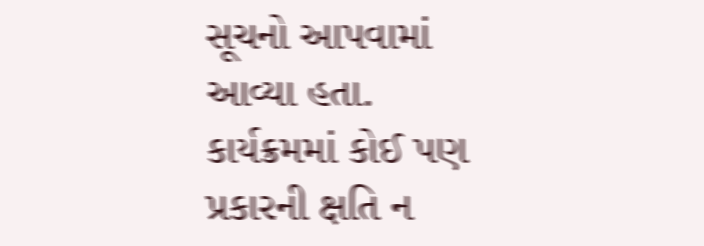સૂચનો આપવામાં આવ્યા હતા. કાર્યક્રમમાં કોઈ પણ પ્રકારની ક્ષતિ ન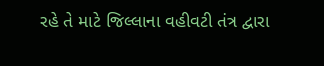રહે તે માટે જિલ્લાના વહીવટી તંત્ર દ્વારા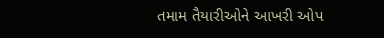તમામ તૈયારીઓને આખરી ઓપ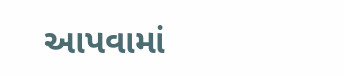આપવામાં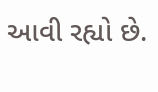આવી રહ્યો છે.